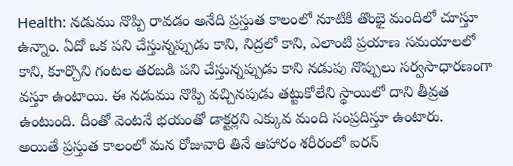Health: నడుము నొప్పి రావడం అనేది ప్రస్తుత కాలంలో నూటికి తొంభై మందిలో చూస్తూ ఉన్నాం. ఏదో ఒక పని చేస్తున్నప్పుడు కాని, నిద్రలో కాని, ఎలాంటి ప్రయాణ సమయాలలో కాని, కూర్చొని గంటల తరబడి పని చేస్తున్నప్పుడు కాని నడుపు నొప్పులు సర్వసాధారణంగా వస్తూ ఉంటాయి. ఈ నడుము నొప్పి వచ్చినపుడు తట్టుకోలేని స్థాయిలో దాని తీవ్రత ఉంటుంది. దీంతో వెంటనే భయంతో డాక్టర్లని ఎక్కువ మంది సంప్రదిస్తూ ఉంటారు.
అయితే ప్రస్తుత కాలంలో మన రోజువారి తినే ఆహారం శరీరంలో ఐరన్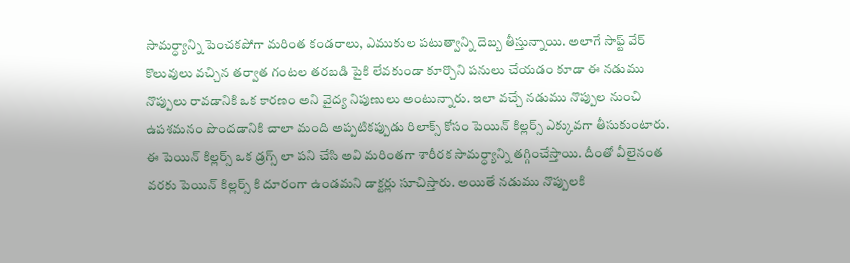సామర్ధ్యాన్ని పెంచకపోగా మరింత కండరాలు, ఎముకుల పటుత్వాన్ని దెబ్బ తీస్తున్నాయి. అలాగే సాఫ్ట్ వేర్ కొలువులు వచ్చిన తర్వాత గంటల తరబడి పైకి లేవకుండా కూర్చొని పనులు చేయడం కూడా ఈ నడుము నొప్పులు రావడానికి ఒక కారణం అని వైద్య నిపుణులు అంటున్నారు. ఇలా వచ్చే నడుము నొప్పుల నుంచి ఉపశమనం పొందడానికి చాలా మంది అప్పటికప్పుడు రిలాక్స్ కోసం పెయిన్ కిల్లర్స్ ఎక్కువగా తీసుకుంటారు.
ఈ పెయిన్ కిల్లర్స్ ఒక డ్రగ్స్ లా పని చేసి అవి మరింతగా శారీరక సామర్ధ్యాన్ని తగ్గించేస్తాయి. దీంతో వీలైనంత వరకు పెయిన్ కిల్లర్స్ కి దూరంగా ఉండమని డాక్టర్లు సూచిస్తారు. అయితే నడుము నొప్పులకి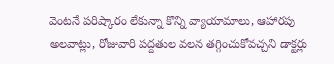వెంటనే పరిష్కారం లేకున్నా కొన్ని వ్యాయామాలు, ఆహారపు అలవాట్లు, రోజువారి పద్దతుల వలన తగ్గించుకోవచ్చని డాక్టర్లు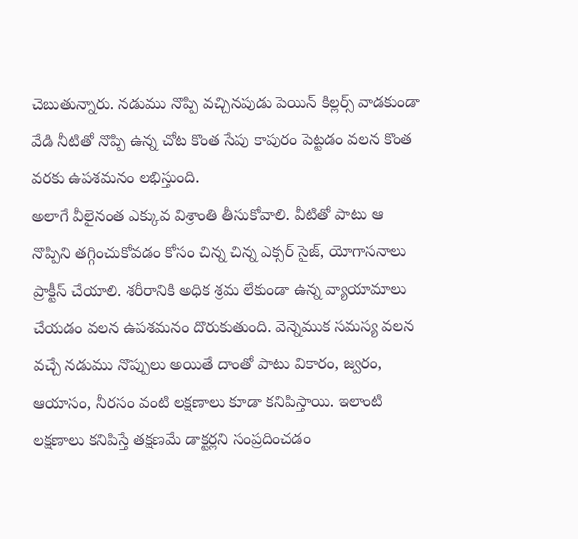చెబుతున్నారు. నడుము నొప్పి వచ్చినపుడు పెయిన్ కిల్లర్స్ వాడకుండా వేడి నీటితో నొప్పి ఉన్న చోట కొంత సేపు కాపురం పెట్టడం వలన కొంత వరకు ఉపశమనం లభిస్తుంది.
అలాగే వీలైనంత ఎక్కువ విశ్రాంతి తీసుకోవాలి. వీటితో పాటు ఆ నొప్పిని తగ్గించుకోవడం కోసం చిన్న చిన్న ఎక్సర్ సైజ్, యోగాసనాలు ప్రాక్టీస్ చేయాలి. శరీరానికి అధిక శ్రమ లేకుండా ఉన్న వ్యాయామాలు చేయడం వలన ఉపశమనం దొరుకుతుంది. వెన్నెముక సమస్య వలన వచ్చే నడుము నొప్పులు అయితే దాంతో పాటు వికారం, జ్వరం, ఆయాసం, నీరసం వంటి లక్షణాలు కూడా కనిపిస్తాయి. ఇలాంటి లక్షణాలు కనిపిస్తే తక్షణమే డాక్టర్లని సంప్రదించడం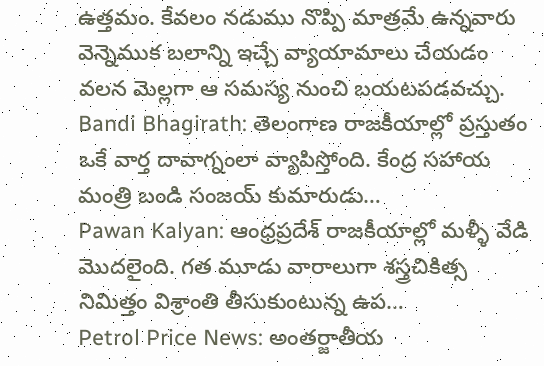ఉత్తమం. కేవలం నడుము నొప్పి మాత్రమే ఉన్నవారు వెన్నెముక బలాన్ని ఇచ్చే వ్యాయామాలు చేయడం వలన మెల్లగా ఆ సమస్య నుంచి బయటపడవచ్చు.
Bandi Bhagirath: తెలంగాణ రాజకీయాల్లో ప్రస్తుతం ఒకే వార్త దావాగ్నంలా వ్యాపిస్తోంది. కేంద్ర సహాయ మంత్రి బండి సంజయ్ కుమారుడు…
Pawan Kalyan: ఆంధ్రప్రదేశ్ రాజకీయాల్లో మళ్ళీ వేడి మొదలైంది. గత మూడు వారాలుగా శస్త్రచికిత్స నిమిత్తం విశ్రాంతి తీసుకుంటున్న ఉప…
Petrol Price News: అంతర్జాతీయ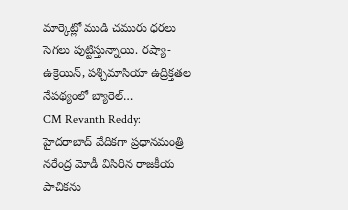మార్కెట్లో ముడి చమురు ధరలు సెగలు పుట్టిస్తున్నాయి. రష్యా-ఉక్రెయిన్, పశ్చిమాసియా ఉద్రిక్తతల నేపథ్యంలో బ్యారెల్…
CM Revanth Reddy: హైదరాబాద్ వేదికగా ప్రధానమంత్రి నరేంద్ర మోడీ విసిరిన రాజకీయ పాచికను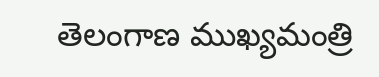తెలంగాణ ముఖ్యమంత్రి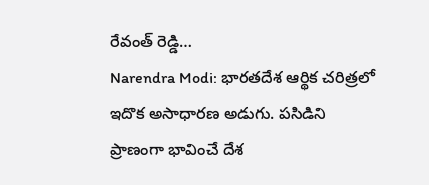రేవంత్ రెడ్డి…
Narendra Modi: భారతదేశ ఆర్థిక చరిత్రలో ఇదొక అసాధారణ అడుగు. పసిడిని ప్రాణంగా భావించే దేశ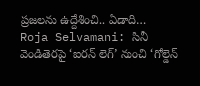ప్రజలను ఉద్దేశించి.. ఏడాది…
Roja Selvamani: సినీ వెండితెరపై ‘ఐరన్ లెగ్’ నుంచి ‘గోల్డెన్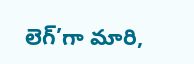లెగ్’గా మారి,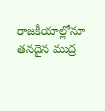రాజకీయాల్లోనూ తనదైన ముద్ర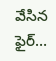వేసిన ఫైర్…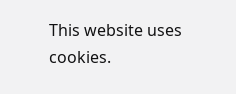This website uses cookies.